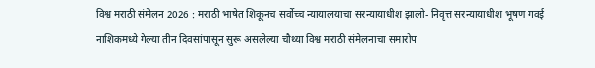विश्व मराठी संमेलन 2026 : मराठी भाषेत शिकूनच सर्वोच्च न्यायालयाचा सरन्यायाधीश झालो- निवृत्त सरन्यायाधीश भूषण गवई
नाशिकमध्ये गेल्या तीन दिवसांपासून सुरू असलेल्या चौथ्या विश्व मराठी संमेलनाचा समारोप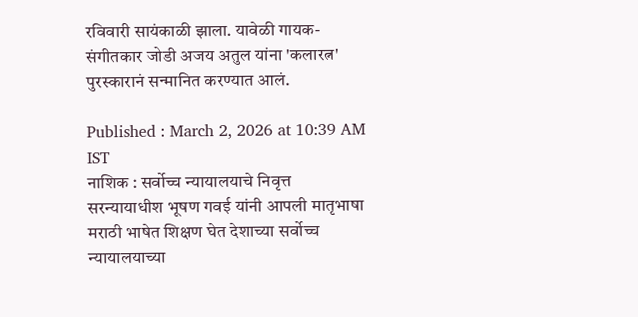रविवारी सायंकाळी झाला. यावेळी गायक-संगीतकार जोडी अजय अतुल यांना 'कलारत्न' पुरस्कारानं सन्मानित करण्यात आलं.

Published : March 2, 2026 at 10:39 AM IST
नाशिक : सर्वोच्च न्यायालयाचे निवृत्त सरन्यायाधीश भूषण गवई यांनी आपली मातृभाषा मराठी भाषेत शिक्षण घेत देशाच्या सर्वोच्च न्यायालयाच्या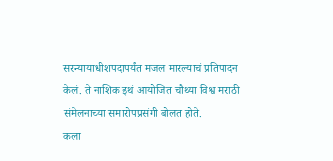सरन्यायाधीशपदापर्यंत मजल मारल्याचं प्रतिपादन केलं. ते नाशिक इथं आयोजित चौथ्या विश्व मराठी संमेलनाच्या समारोपप्रसंगी बोलत होते.
कला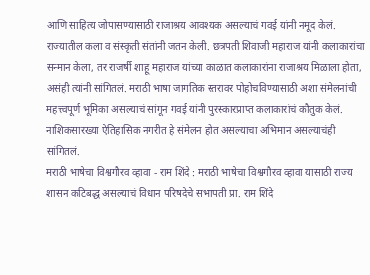आणि साहित्य जोपासण्यासाठी राजाश्रय आवश्यक असल्याचं गवई यांनी नमूद केलं. राज्यातील कला व संस्कृती संतांनी जतन केली. छत्रपती शिवाजी महाराज यांनी कलाकारांचा सन्मान केला, तर राजर्षी शाहू महाराज यांच्या काळात कलाकारांना राजाश्रय मिळाला होता, असंही त्यांनी सांगितलं. मराठी भाषा जागतिक स्तरावर पोहोचविण्यासाठी अशा संमेलनांची महत्त्वपूर्ण भूमिका असल्याचं सांगून गवई यांनी पुरस्कारप्राप्त कलाकारांचं कौतुक केलं. नाशिकसारख्या ऐतिहासिक नगरीत हे संमेलन होत असल्याचा अभिमान असल्याचंही सांगितलं.
मराठी भाषेचा विश्वगौरव व्हावा - राम शिंदे : मराठी भाषेचा विश्वगौरव व्हावा यासाठी राज्य शासन कटिबद्ध असल्याचं विधान परिषदेचे सभापती प्रा. राम शिंदे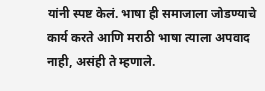यांनी स्पष्ट केलं. भाषा ही समाजाला जोडण्याचे कार्य करते आणि मराठी भाषा त्याला अपवाद नाही, असंही ते म्हणाले.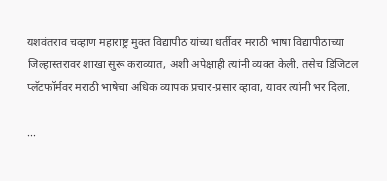यशवंतराव चव्हाण महाराष्ट्र मुक्त विद्यापीठ यांच्या धर्तीवर मराठी भाषा विद्यापीठाच्या जिल्हास्तरावर शाखा सुरू कराव्यात, अशी अपेक्षाही त्यांनी व्यक्त केली. तसेच डिजिटल प्लॅटफॉर्मवर मराठी भाषेचा अधिक व्यापक प्रचार-प्रसार व्हावा, यावर त्यांनी भर दिला.

...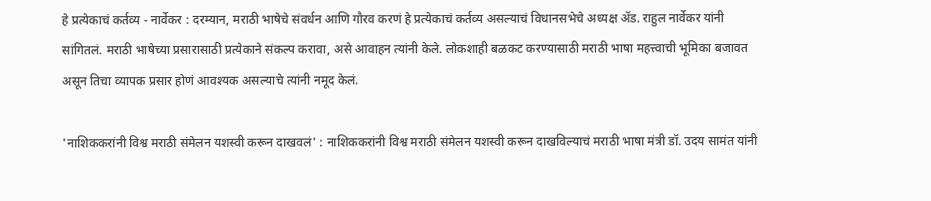हे प्रत्येकाचं कर्तव्य - नार्वेकर : दरम्यान, मराठी भाषेचे संवर्धन आणि गौरव करणं हे प्रत्येकाचं कर्तव्य असल्याचं विधानसभेचे अध्यक्ष ॲड. राहुल नार्वेकर यांनी सांगितलं. मराठी भाषेच्या प्रसारासाठी प्रत्येकाने संकल्प करावा, असे आवाहन त्यांनी केले. लोकशाही बळकट करण्यासाठी मराठी भाषा महत्त्वाची भूमिका बजावत असून तिचा व्यापक प्रसार होणं आवश्यक असल्याचे त्यांनी नमूद केलं.

'नाशिककरांनी विश्व मराठी संमेलन यशस्वी करून दाखवलं' : नाशिककरांनी विश्व मराठी संमेलन यशस्वी करून दाखविल्याचं मराठी भाषा मंत्री डॉ. उदय सामंत यांनी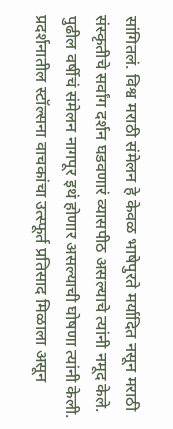सांगितलं. विश्व मराठी संमेलन हे केवळ भाषेपुरते मर्यादित नसून मराठी संस्कृतीचे सर्वांग दर्शन घडवणारं व्यासपीठ असल्याचे त्यांनी नमूद केले. पुढील वर्षीचं संमेलन नागपूर इथं होणार असल्याची घोषणा त्यांनी केली. प्रदर्शनातील स्टॉल्सना वाचकांचा उत्स्फूर्त प्रतिसाद मिळाला असून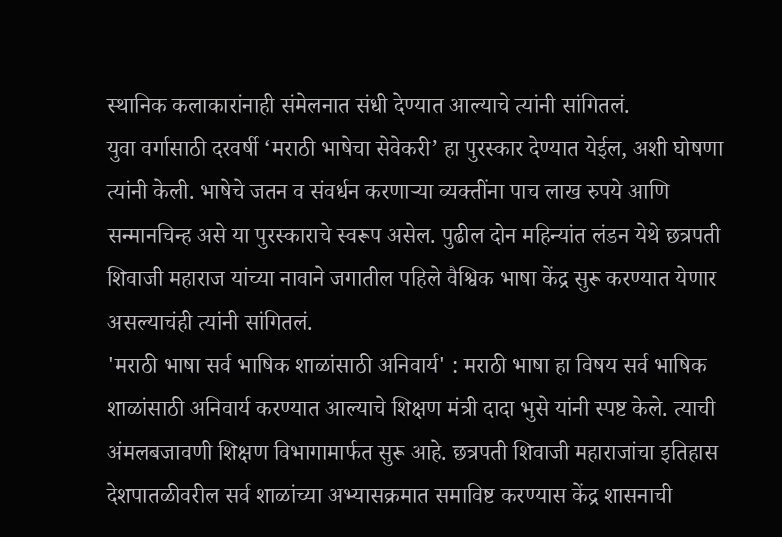स्थानिक कलाकारांनाही संमेलनात संधी देण्यात आल्याचे त्यांनी सांगितलं.
युवा वर्गासाठी दरवर्षी ‘मराठी भाषेचा सेवेकरी’ हा पुरस्कार देण्यात येईल, अशी घोषणा त्यांनी केली. भाषेचे जतन व संवर्धन करणाऱ्या व्यक्तींना पाच लाख रुपये आणि सन्मानचिन्ह असे या पुरस्काराचे स्वरूप असेल. पुढील दोन महिन्यांत लंडन येथे छत्रपती शिवाजी महाराज यांच्या नावाने जगातील पहिले वैश्विक भाषा केंद्र सुरू करण्यात येणार असल्याचंही त्यांनी सांगितलं.
'मराठी भाषा सर्व भाषिक शाळांसाठी अनिवार्य' : मराठी भाषा हा विषय सर्व भाषिक शाळांसाठी अनिवार्य करण्यात आल्याचे शिक्षण मंत्री दादा भुसे यांनी स्पष्ट केले. त्याची अंमलबजावणी शिक्षण विभागामार्फत सुरू आहे. छत्रपती शिवाजी महाराजांचा इतिहास देशपातळीवरील सर्व शाळांच्या अभ्यासक्रमात समाविष्ट करण्यास केंद्र शासनाची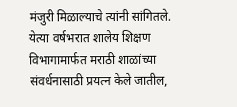मंजुरी मिळाल्याचे त्यांनी सांगितले. येत्या वर्षभरात शालेय शिक्षण विभागामार्फत मराठी शाळांच्या संवर्धनासाठी प्रयत्न केले जातील,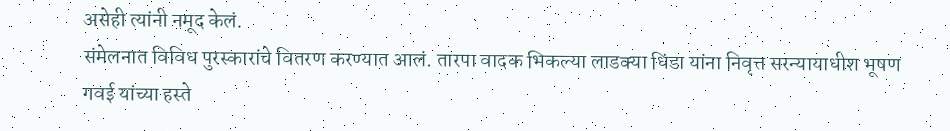असेही त्यांनी नमूद केलं.
संमेलनात विविध पुरस्कारांचे वितरण करण्यात आलं. तारपा वादक भिकल्या लाडक्या धिंडा यांना निवृत्त सरन्यायाधीश भूषण गवई यांच्या हस्ते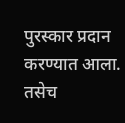पुरस्कार प्रदान करण्यात आला. तसेच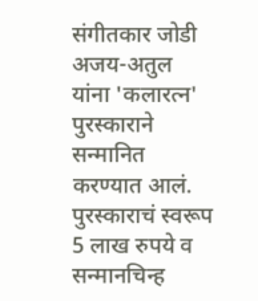संगीतकार जोडी अजय-अतुल यांना 'कलारत्न' पुरस्काराने सन्मानित करण्यात आलं. पुरस्काराचं स्वरूप 5 लाख रुपये व सन्मानचिन्ह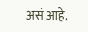असं आहे.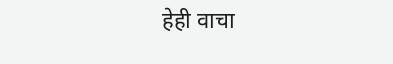हेही वाचा